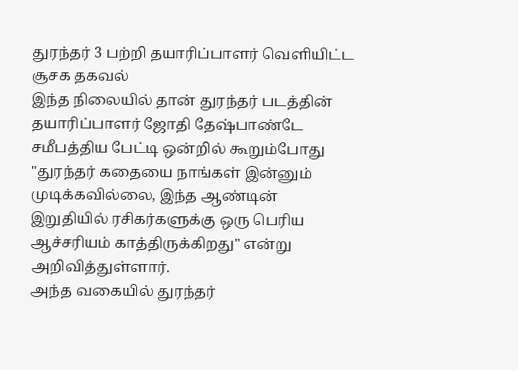துரந்தர் 3 பற்றி தயாரிப்பாளர் வெளியிட்ட சூசக தகவல்
இந்த நிலையில் தான் துரந்தர் படத்தின் தயாரிப்பாளர் ஜோதி தேஷ்பாண்டே சமீபத்திய பேட்டி ஒன்றில் கூறும்போது "துரந்தர் கதையை நாங்கள் இன்னும் முடிக்கவில்லை, இந்த ஆண்டின் இறுதியில் ரசிகர்களுக்கு ஒரு பெரிய ஆச்சரியம் காத்திருக்கிறது" என்று அறிவித்துள்ளார்.
அந்த வகையில் துரந்தர்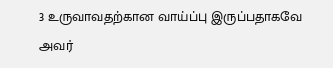3 உருவாவதற்கான வாய்ப்பு இருப்பதாகவே அவர்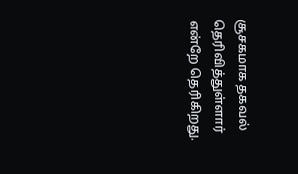சூசகமாக தகவல் தெரிவித்துள்ளார் என்றே தெரிகிறது.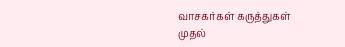வாசகர்கள் கருத்துகள்
முதல்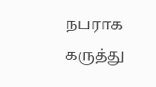நபராக கருத்து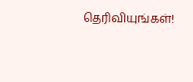தெரிவியுங்கள்!